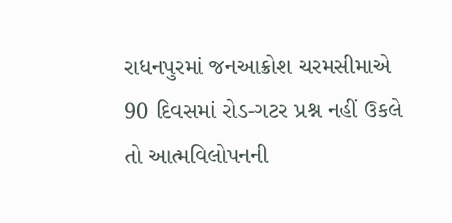રાધનપુરમાં જનઆક્રોશ ચરમસીમાએ 90 દિવસમાં રોડ-ગટર પ્રશ્ન નહીં ઉકલે તો આત્મવિલોપનની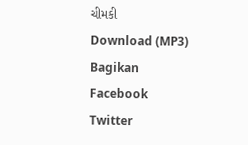ચીમકી
Download (MP3)
Bagikan
Facebook
Twitter